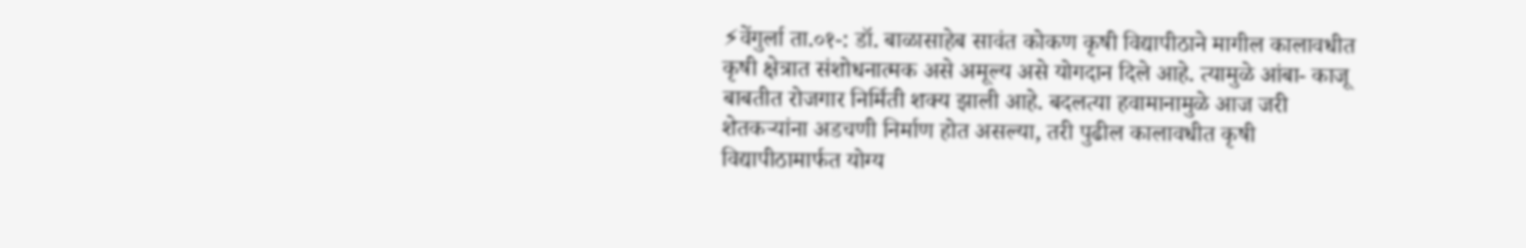⚡वेंगुर्ला ता.०१-: डॉ. बाळासाहेब सावंत कोकण कृषी विद्यापीठाने मागील कालावधीत कृषी क्षेत्रात संशोधनात्मक असे अमूल्य असे योगदान दिले आहे. त्यामुळे आंबा- काजू बाबतीत रोजगार निर्मिती शक्य झाली आहे. बदलत्या हवामानामुळे आज जरी शेतकऱ्यांना अडचणी निर्माण होत असल्या, तरी पुढील कालावधीत कृषी विद्यापीठामार्फत योग्य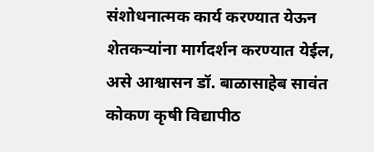संशोधनात्मक कार्य करण्यात येऊन शेतकऱ्यांना मार्गदर्शन करण्यात येईल, असे आश्वासन डॉ. बाळासाहेब सावंत कोकण कृषी विद्यापीठ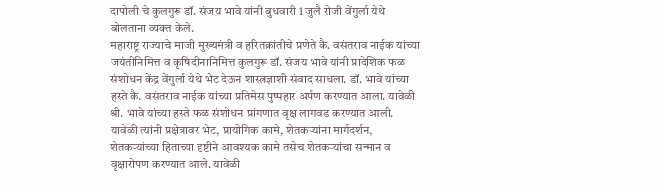दापोली चे कुलगुरू डॉ. संजय भावे यांनी बुधवारी 1 जुलै रोजी वेंगुर्ला येथे बोलताना व्यक्त केले.
महाराष्ट्र राज्याचे माजी मुख्यमंत्री व हरितक्रांतीचे प्रणेते कै. वसंतराव नाईक यांच्या जयंतीनिमित्त व कृषिदीनानिमित्त कुलगुरू डॉ. संजय भावे यांनी प्रादेशिक फळ संशोधन केंद्र वेंगुर्ला येथे भेट देऊन शास्त्रज्ञाशी संवाद साधला. डॉ. भावे यांच्या हस्ते कै. वसंतराव नाईक यांच्या प्रतिमेस पुष्पहार अर्पण करण्यात आला. यावेळी श्री. भावे यांच्या हस्ते फळ संशोधन प्रांगणात वृक्ष लागवड करण्यात आली.
यावेळी त्यांनी प्रक्षेत्रावर भेट, प्रायोगिक कामे, शेतकऱ्यांना मार्गदर्शन, शेतकऱ्यांच्या हिताच्या दृष्टीने आवश्यक कामे तसेच शेतकऱ्यांचा सन्मान व वृक्षारोपण करण्यात आले. यावेळी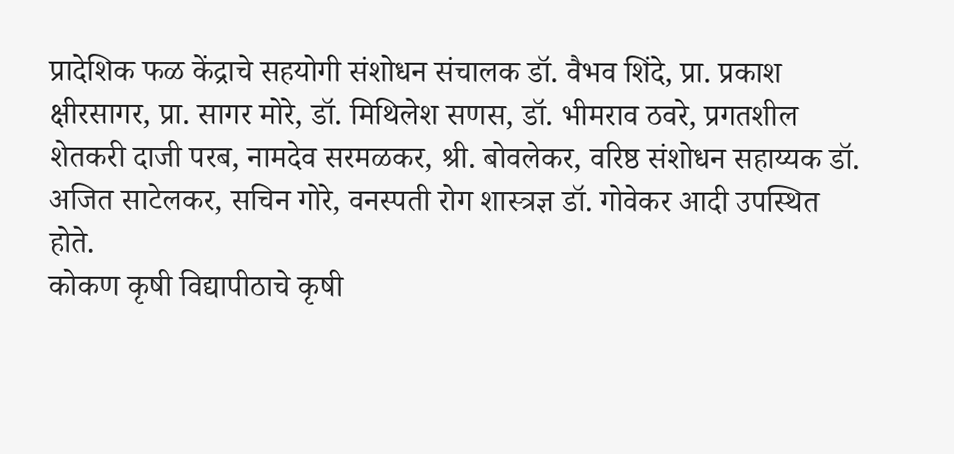प्रादेशिक फळ केंद्राचे सहयोगी संशोधन संचालक डॉ. वैभव शिंदे, प्रा. प्रकाश क्षीरसागर, प्रा. सागर मोरे, डॉ. मिथिलेश सणस, डॉ. भीमराव ठवरे, प्रगतशील शेतकरी दाजी परब, नामदेव सरमळकर, श्री. बोवलेकर, वरिष्ठ संशोधन सहाय्यक डॉ. अजित साटेलकर, सचिन गोरे, वनस्पती रोग शास्त्रज्ञ डॉ. गोवेकर आदी उपस्थित होते.
कोकण कृषी विद्यापीठाचे कृषी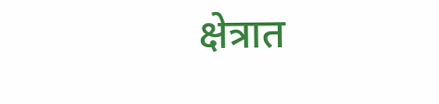क्षेत्रात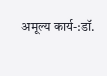अमूल्य कार्य-:डॉ.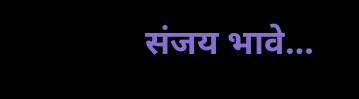संजय भावे…